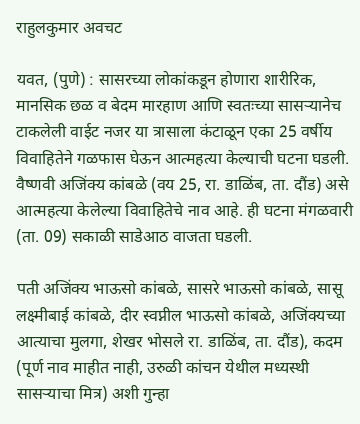राहुलकुमार अवचट

यवत, (पुणे) : सासरच्या लोकांकडून होणारा शारीरिक, मानसिक छळ व बेदम मारहाण आणि स्वतःच्या सासऱ्यानेच टाकलेली वाईट नजर या त्रासाला कंटाळून एका 25 वर्षीय विवाहितेने गळफास घेऊन आत्महत्या केल्याची घटना घडली. वैष्णवी अजिंक्य कांबळे (वय 25, रा. डाळिंब, ता. दौंड) असे आत्महत्या केलेल्या विवाहितेचे नाव आहे. ही घटना मंगळवारी (ता. 09) सकाळी साडेआठ वाजता घडली.

पती अजिंक्य भाऊसो कांबळे, सासरे भाऊसो कांबळे, सासू लक्ष्मीबाई कांबळे, दीर स्वप्नील भाऊसो कांबळे, अजिंक्यच्या आत्याचा मुलगा, शेखर भोसले रा. डाळिंब, ता. दौंड), कदम (पूर्ण नाव माहीत नाही, उरुळी कांचन येथील मध्यस्थी सासऱ्याचा मित्र) अशी गुन्हा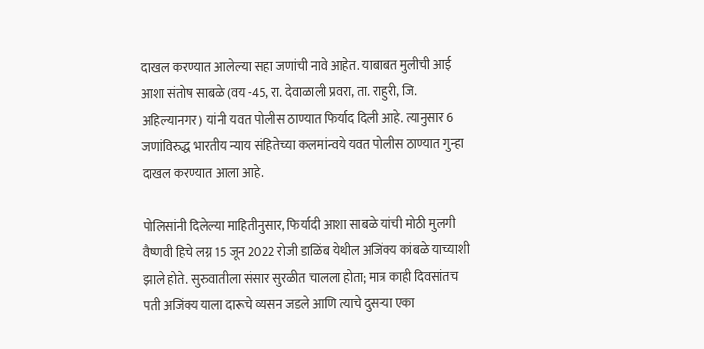दाखल करण्यात आलेल्या सहा जणांची नावे आहेत. याबाबत मुलीची आई आशा संतोष साबळे (वय -45, रा. देवाळाली प्रवरा, ता. राहुरी, जि. अहिल्यानगर) यांनी यवत पोलीस ठाण्यात फिर्याद दिली आहे. त्यानुसार 6 जणांविरुद्ध भारतीय न्याय संहितेच्या कलमांन्वये यवत पोलीस ठाण्यात गुन्हा दाखल करण्यात आला आहे.

पोलिसांनी दिलेल्या माहितीनुसार, फिर्यादी आशा साबळे यांची मोठी मुलगी वैष्णवी हिचे लग्न 15 जून 2022 रोजी डाळिंब येथील अजिंक्य कांबळे याच्याशी झाले होते. सुरुवातीला संसार सुरळीत चालला होता; मात्र काही दिवसांतच पती अजिंक्य याला दारूचे व्यसन जडले आणि त्याचे दुसऱ्या एका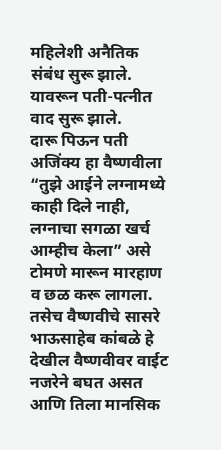महिलेशी अनैतिक संबंध सुरू झाले. यावरून पती-पत्नीत वाद सुरू झाले.
दारू पिऊन पती अजिंक्य हा वैष्णवीला “तुझे आईने लग्नामध्ये काही दिले नाही, लग्नाचा सगळा खर्च आम्हीच केला” असे टोमणे मारून मारहाण व छळ करू लागला. तसेच वैष्णवीचे सासरे भाऊसाहेब कांबळे हे देखील वैष्णवीवर वाईट नजरेने बघत असत आणि तिला मानसिक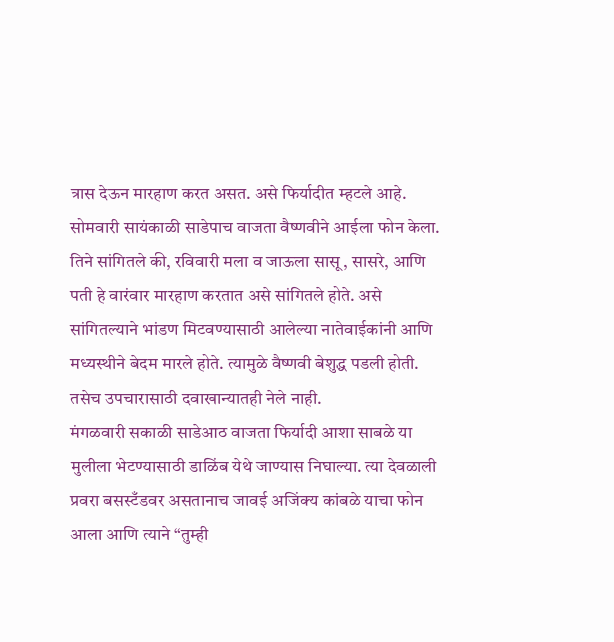त्रास देऊन मारहाण करत असत. असे फिर्यादीत म्हटले आहे.
सोमवारी सायंकाळी साडेपाच वाजता वैष्णवीने आईला फोन केला. तिने सांगितले की, रविवारी मला व जाऊला सासू, सासरे, आणि पती हे वारंवार मारहाण करतात असे सांगितले होते. असे सांगितल्याने भांडण मिटवण्यासाठी आलेल्या नातेवाईकांनी आणि मध्यस्थीने बेदम मारले होते. त्यामुळे वैष्णवी बेशुद्ध पडली होती. तसेच उपचारासाठी दवाखान्यातही नेले नाही.
मंगळवारी सकाळी साडेआठ वाजता फिर्यादी आशा साबळे या मुलीला भेटण्यासाठी डाळिंब येथे जाण्यास निघाल्या. त्या देवळाली प्रवरा बसस्टँडवर असतानाच जावई अजिंक्य कांबळे याचा फोन आला आणि त्याने “तुम्ही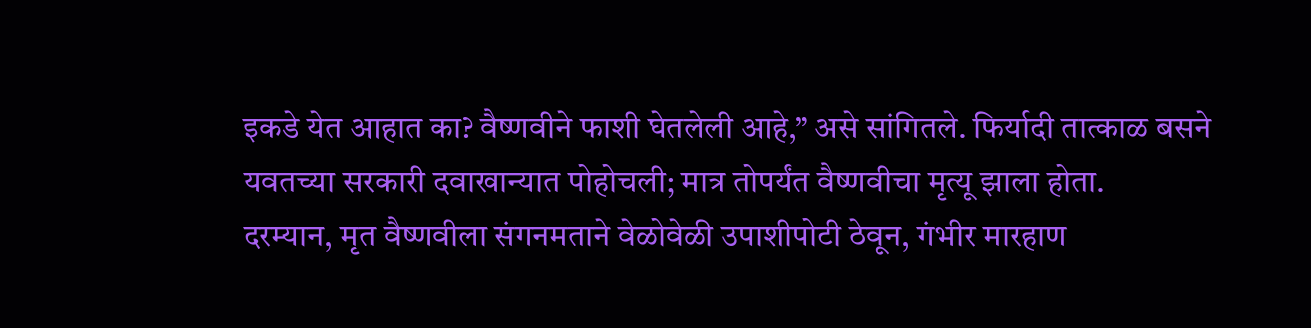इकडे येत आहात का? वैष्णवीने फाशी घेतलेली आहे,” असे सांगितले. फिर्यादी तात्काळ बसने यवतच्या सरकारी दवाखान्यात पोहोचली; मात्र तोपर्यंत वैष्णवीचा मृत्यू झाला होता.
दरम्यान, मृत वैष्णवीला संगनमताने वेळोवेळी उपाशीपोटी ठेवून, गंभीर मारहाण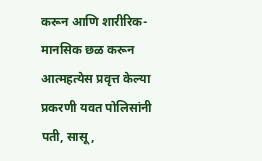करून आणि शारीरिक-मानसिक छळ करून आत्महत्येस प्रवृत्त केल्या प्रकरणी यवत पोलिसांनी पती, सासू,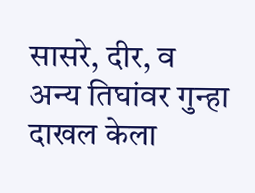सासरे, दीर, व अन्य तिघांवर गुन्हा दाखल केला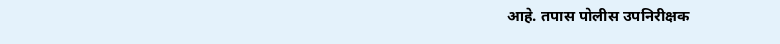आहे. तपास पोलीस उपनिरीक्षक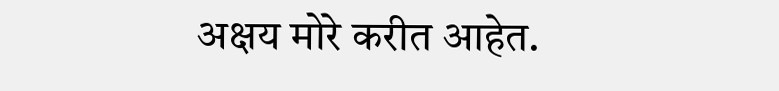अक्षय मोरे करीत आहेत.